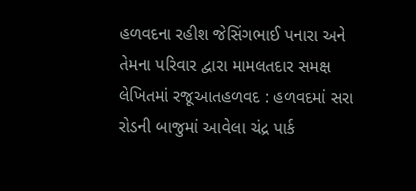હળવદના રહીશ જેસિંગભાઈ પનારા અને તેમના પરિવાર દ્વારા મામલતદાર સમક્ષ લેખિતમાં રજૂઆતહળવદ : હળવદમાં સરા રોડની બાજુમાં આવેલા ચંદ્ર પાર્ક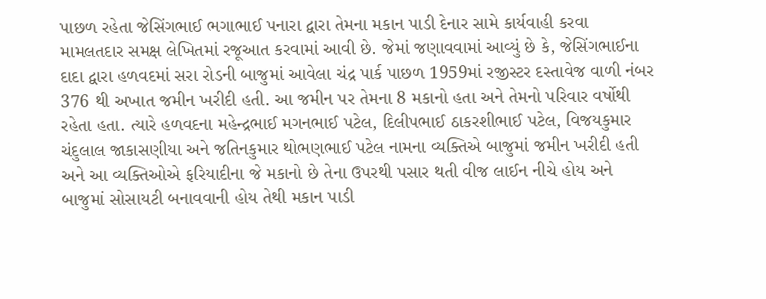પાછળ રહેતા જેસિંગભાઈ ભગાભાઈ પનારા દ્વારા તેમના મકાન પાડી દેનાર સામે કાર્યવાહી કરવા મામલતદાર સમક્ષ લેખિતમાં રજૂઆત કરવામાં આવી છે. જેમાં જણાવવામાં આવ્યું છે કે, જેસિંગભાઈના દાદા દ્વારા હળવદમાં સરા રોડની બાજુમાં આવેલા ચંદ્ર પાર્ક પાછળ 1959માં રજીસ્ટર દસ્તાવેજ વાળી નંબર 376 થી અખાત જમીન ખરીદી હતી. આ જમીન પર તેમના 8 મકાનો હતા અને તેમનો પરિવાર વર્ષોથી રહેતા હતા. ત્યારે હળવદના મહેન્દ્રભાઈ મગનભાઈ પટેલ, દિલીપભાઈ ઠાકરશીભાઈ પટેલ, વિજયકુમાર ચંદુલાલ જાકાસણીયા અને જતિનકુમાર થોભણભાઈ પટેલ નામના વ્યક્તિએ બાજુમાં જમીન ખરીદી હતી અને આ વ્યક્તિઓએ ફરિયાદીના જે મકાનો છે તેના ઉપરથી પસાર થતી વીજ લાઈન નીચે હોય અને બાજુમાં સોસાયટી બનાવવાની હોય તેથી મકાન પાડી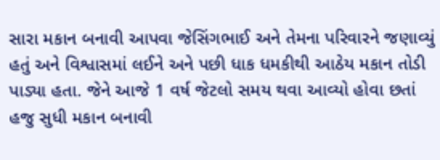સારા મકાન બનાવી આપવા જેસિંગભાઈ અને તેમના પરિવારને જણાવ્યું હતું અને વિશ્વાસમાં લઈને અને પછી ધાક ધમકીથી આઠેય મકાન તોડી પાડ્યા હતા. જેને આજે 1 વર્ષ જેટલો સમય થવા આવ્યો હોવા છતાં હજુ સુધી મકાન બનાવી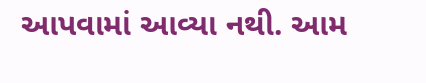આપવામાં આવ્યા નથી. આમ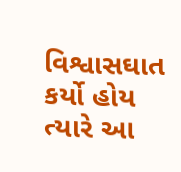વિશ્વાસઘાત કર્યો હોય ત્યારે આ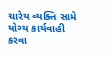ચારેય વ્યક્તિ સામે યોગ્ય કાર્યવાહી કરવા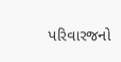પરિવારજનો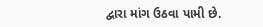દ્વારા માંગ ઉઠવા પામી છે.